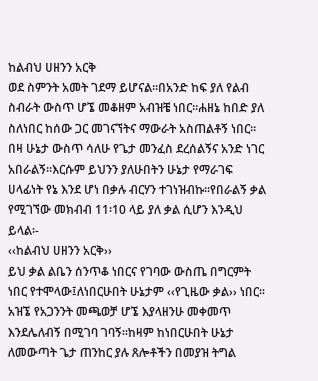ከልብህ ሀዘንን አርቅ
ወደ ስምንት አመት ገደማ ይሆናል፡፡በአንድ ከፍ ያለ የልብ ስብራት ውስጥ ሆኜ መቆዘም አብዝቼ ነበር፡፡ሐዘኔ ከበድ ያለ ስለነበር ከሰው ጋር መገናኘትና ማውራት አስጠልቶኝ ነበር፡፡በዛ ሁኔታ ውስጥ ሳለሁ የጌታ መንፈስ ደረሰልኝና አንድ ነገር አበራልኝ፡፡እርሱም ይህንን ያለሁበትን ሁኔታ የማራገፍ ሀላፊነት የኔ እንደ ሆነ በቃሉ ብርሃን ተገነዝብኩ፡፡የበራልኝ ቃል የሚገኘው መክብብ 11፡10 ላይ ያለ ቃል ሲሆን እንዲህ ይላል፡-
‹‹ከልብህ ሀዘንን አርቅ››
ይህ ቃል ልቤን ሰንጥቆ ነበርና የገባው ውስጤ በግርምት ነበር የተሞላው፤ለነበርሁበት ሁኔታም ‹‹የጊዜው ቃል›› ነበር፡፡አዝኜ የአጋንንት መጫወቻ ሆኜ እያላዘንሁ መቀመጥ እንደሌለብኝ በሚገባ ገባኝ፡፡ከዛም ከነበርሁበት ሁኔታ ለመውጣት ጌታ ጠንከር ያሉ ጸሎቶችን በመያዝ ትግል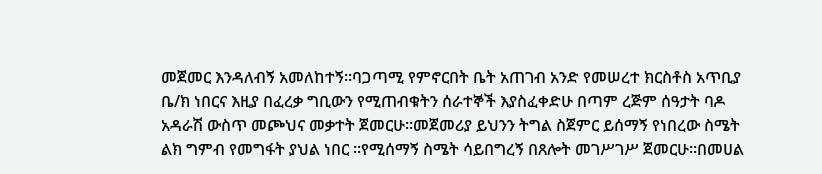መጀመር እንዳለብኝ አመለከተኝ፡፡ባጋጣሚ የምኖርበት ቤት አጠገብ አንድ የመሠረተ ክርስቶስ አጥቢያ ቤ/ክ ነበርና እዚያ በፈረቃ ግቢውን የሚጠብቁትን ሰራተኞች እያስፈቀድሁ በጣም ረጅም ሰዓታት ባዶ አዳራሽ ውስጥ መጮህና መቃተት ጀመርሁ፡፡መጀመሪያ ይህንን ትግል ስጀምር ይሰማኝ የነበረው ስሜት ልክ ግምብ የመግፋት ያህል ነበር ፡፡የሚሰማኝ ስሜት ሳይበግረኝ በጸሎት መገሥገሥ ጀመርሁ፡፡በመሀል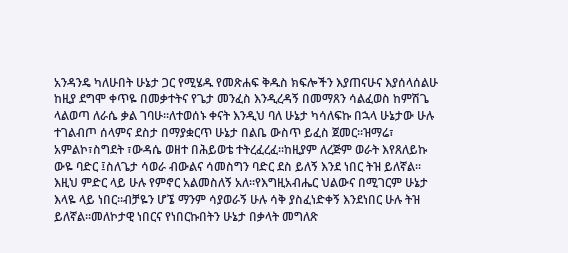አንዳንዴ ካለሁበት ሁኔታ ጋር የሚሄዱ የመጽሐፍ ቅዱስ ክፍሎችን እያጠናሁና እያሰላሰልሁ ከዚያ ደግሞ ቀጥዬ በመቃተትና የጌታ መንፈስ እንዲረዳኝ በመማጸን ሳልፈወስ ከምሽጌ ላልወጣ ለራሴ ቃል ገባሁ፡፡ለተወሰኑ ቀናት እንዲህ ባለ ሁኔታ ካሳለፍኩ በኋላ ሁኔታው ሁሉ ተገልብጦ ሰላምና ደስታ በማያቋርጥ ሁኔታ በልቤ ውስጥ ይፈስ ጀመር፡፡ዝማሬ፣ አምልኮ፣ስግደት ፣ውዳሴ ወዘተ በሕይወቴ ተትረፈረፈ፡፡ከዚያም ለረጅም ወራት እየጸለይኩ ውዬ ባድር ፤ስለጌታ ሳወራ ብውልና ሳመስግን ባድር ደስ ይለኝ እንደ ነበር ትዝ ይለኛል፡፡እዚህ ምድር ላይ ሁሉ የምኖር አልመስለኝ አለ፡፡የእግዚአብሔር ህልውና በሚገርም ሁኔታ እላዬ ላይ ነበር፡፡ብቻዬን ሆኜ ማንም ሳያወራኝ ሁሉ ሳቅ ያስፈነድቀኝ እንደነበር ሁሉ ትዝ ይለኛል፡፡መለኮታዊ ነበርና የነበርኩበትን ሁኔታ በቃላት መግለጽ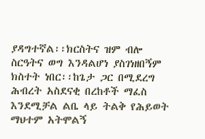ያዳግተኛል፡፡ክርስትና ዝም ብሎ ስርዓትና ወግ እንዳልሆነ ያስገነዘበኝም ክስተት ነበር፡፡ከጌታ ጋር በሚደረግ ሕብረት አስደናቂ በረከቶች ማፈስ እንደሚቻል ልቤ ላይ ትልቅ የሕይወት ማህተም አትሞልኝ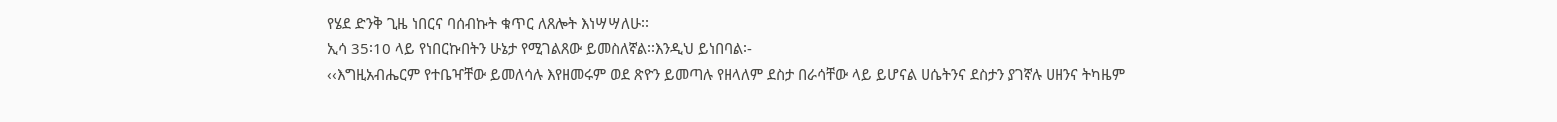የሄደ ድንቅ ጊዜ ነበርና ባሰብኩት ቁጥር ለጸሎት እነሣሣለሁ፡፡
ኢሳ 35፡10 ላይ የነበርኩበትን ሁኔታ የሚገልጸው ይመስለኛል፡፡እንዲህ ይነበባል፡-
‹‹እግዚአብሔርም የተቤዣቸው ይመለሳሉ እየዘመሩም ወደ ጽዮን ይመጣሉ የዘላለም ደስታ በራሳቸው ላይ ይሆናል ሀሴትንና ደስታን ያገኛሉ ሀዘንና ትካዜም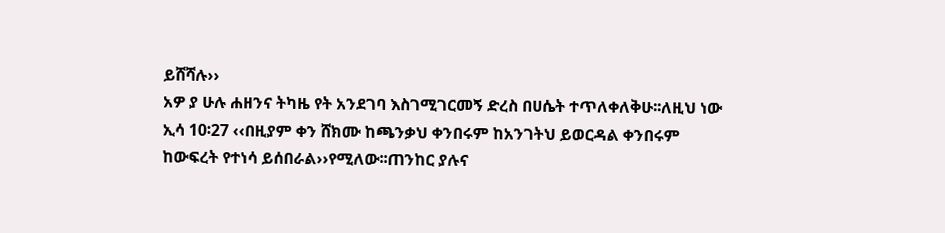ይሸሻሉ››
አዎ ያ ሁሉ ሐዘንና ትካዜ የት አንደገባ እስገሚገርመኝ ድረስ በሀሴት ተጥለቀለቅሁ፡፡ለዚህ ነው ኢሳ 10፡27 ‹‹በዚያም ቀን ሸክሙ ከጫንቃህ ቀንበሩም ከአንገትህ ይወርዳል ቀንበሩም ከውፍረት የተነሳ ይሰበራል››የሚለው፡፡ጠንከር ያሉና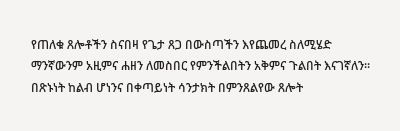የጠለቁ ጸሎቶችን ስናበዛ የጌታ ጸጋ በውስጣችን እየጨመረ ስለሚሄድ ማንኛውንም አዚምና ሐዘን ለመስበር የምንችልበትን አቅምና ጉልበት እናገኛለን፡፡በጽኑነት ከልብ ሆነንና በቀጣይነት ሳንታክት በምንጸልየው ጸሎት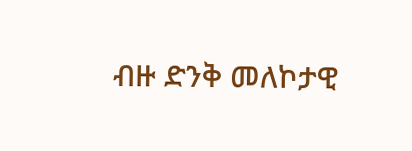ብዙ ድንቅ መለኮታዊ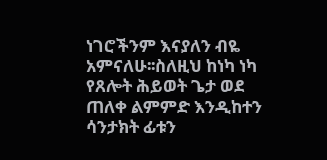ነገሮችንም እናያለን ብዬ አምናለሁ፡፡ስለዚህ ከነካ ነካ የጸሎት ሕይወት ጌታ ወደ ጠለቀ ልምምድ እንዲከተን ሳንታክት ፊቱን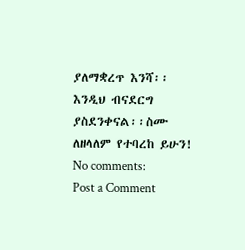ያለማቋረጥ እንሻ፡፡እንዲህ ብናደርግ ያስደንቀናል፡፡ስሙ ለዘላለም የተባረከ ይሁን!
No comments:
Post a Comment